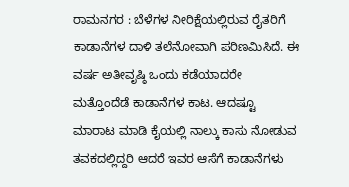ರಾಮನಗರ : ಬೆಳೆಗಳ ನೀರಿಕ್ಷೆಯಲ್ಲಿರುವ ರೈತರಿಗೆ ಕಾಡಾನೆಗಳ ದಾಳಿ ತಲೆನೋವಾಗಿ ಪರಿಣಮಿಸಿದೆ. ಈ ವರ್ಷ ಅತೀವೃಷ್ಠಿ ಒಂದು ಕಡೆಯಾದರೇ ಮತ್ತೊಂದೆಡೆ ಕಾಡಾನೆಗಳ ಕಾಟ. ಆದಷ್ಟೂ ಮಾರಾಟ ಮಾಡಿ ಕೈಯಲ್ಲಿ ನಾಲ್ಕು ಕಾಸು ನೋಡುವ ತವಕದಲ್ಲಿದ್ದರಿ ಆದರೆ ಇವರ ಆಸೆಗೆ ಕಾಡಾನೆಗಳು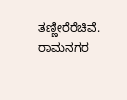ತಣ್ಣೀರೆರೆಚಿವೆ.
ರಾಮನಗರ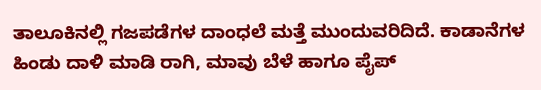ತಾಲೂಕಿನಲ್ಲಿ ಗಜಪಡೆಗಳ ದಾಂಧಲೆ ಮತ್ತೆ ಮುಂದುವರಿದಿದೆ. ಕಾಡಾನೆಗಳ ಹಿಂಡು ದಾಳಿ ಮಾಡಿ ರಾಗಿ, ಮಾವು ಬೆಳೆ ಹಾಗೂ ಪೈಪ್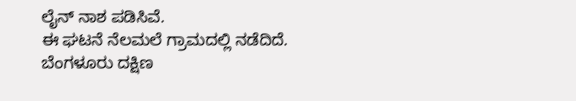ಲೈನ್ ನಾಶ ಪಡಿಸಿವೆ.
ಈ ಘಟನೆ ನೆಲಮಲೆ ಗ್ರಾಮದಲ್ಲಿ ನಡೆದಿದೆ. ಬೆಂಗಳೂರು ದಕ್ಷಿಣ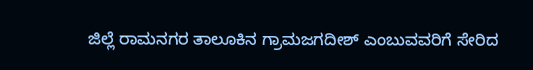ಜಿಲ್ಲೆ ರಾಮನಗರ ತಾಲೂಕಿನ ಗ್ರಾಮಜಗದೀಶ್ ಎಂಬುವವರಿಗೆ ಸೇರಿದ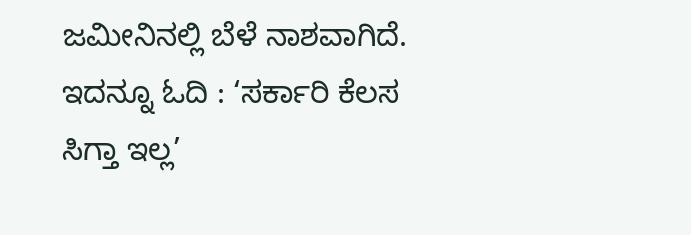ಜಮೀನಿನಲ್ಲಿ ಬೆಳೆ ನಾಶವಾಗಿದೆ.
ಇದನ್ನೂ ಓದಿ : ‘ಸರ್ಕಾರಿ ಕೆಲಸ ಸಿಗ್ತಾ ಇಲ್ಲ’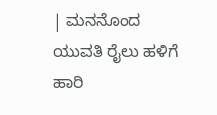| ಮನನೊಂದ ಯುವತಿ ರೈಲು ಹಳಿಗೆ ಹಾರಿ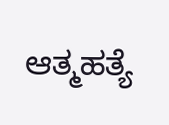ಆತ್ಮಹತ್ಯೆ